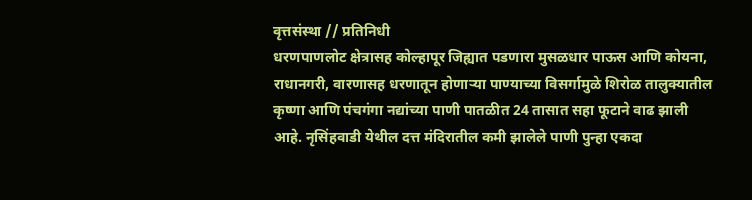वृत्तसंस्था // प्रतिनिधी
धरणपाणलोट क्षेत्रासह कोल्हापूर जिह्यात पडणारा मुसळधार पाऊस आणि कोयना, राधानगरी, वारणासह धरणातून होणाऱ्या पाण्याच्या विसर्गामुळे शिरोळ तालुक्यातील कृष्णा आणि पंचगंगा नद्यांच्या पाणी पातळीत 24 तासात सहा फूटाने वाढ झाली आहे. नृसिंहवाडी येथील दत्त मंदिरातील कमी झालेले पाणी पुन्हा एकदा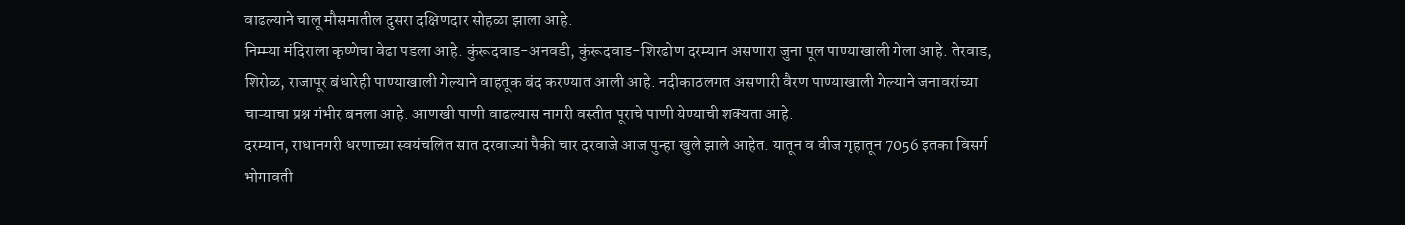वाढल्याने चालू मौसमातील दुसरा दक्षिणदार सोहळा झाला आहे.
निम्म्या मंदिराला कृष्णेचा वेढा पडला आहे. कुंरूदवाड-अनवडी, कुंरूदवाड-शिरढोण दरम्यान असणारा जुना पूल पाण्याखाली गेला आहे. तेरवाड, शिरोळ, राजापूर बंधारेही पाण्याखाली गेल्याने वाहतूक बंद करण्यात आली आहे. नदीकाठलगत असणारी वैरण पाण्याखाली गेल्याने जनावरांच्या चाऱ्याचा प्रश्न गंभीर बनला आहे. आणखी पाणी वाढल्यास नागरी वस्तीत पूराचे पाणी येण्याची शक्यता आहे.
दरम्यान, राधानगरी धरणाच्या स्वयंचलित सात दरवाज्यां पैकी चार दरवाजे आज पुन्हा खुले झाले आहेत. यातून व वीज गृहातून 7056 इतका विसर्ग भोगावती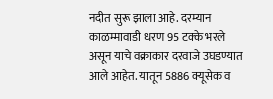नदीत सुरू झाला आहे. दरम्यान काळम्मावाडी धरण 95 टक्के भरले असून याचे वक्राकार दरवाजे उघडण्यात आले आहेत. यातून 5886 क्यूसेक व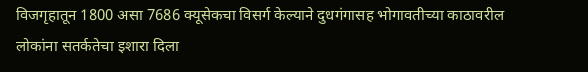विजगृहातून 1800 असा 7686 क्यूसेकचा विसर्ग केल्याने दुधगंगासह भोगावतीच्या काठावरील लोकांना सतर्कतेचा इशारा दिला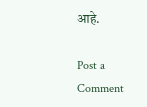आहे.

Post a Comment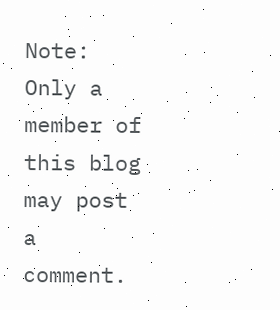Note: Only a member of this blog may post a comment.